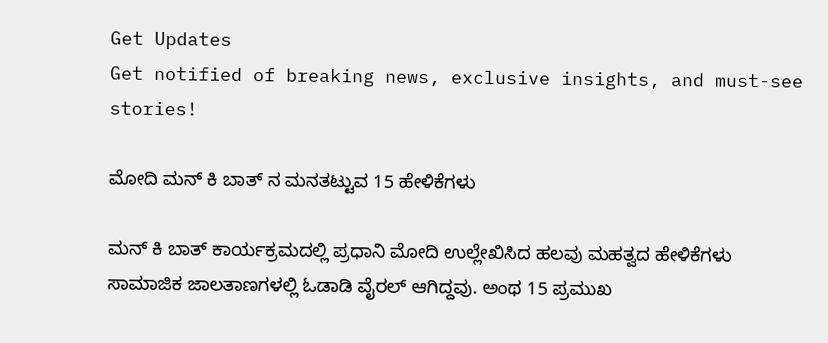Get Updates
Get notified of breaking news, exclusive insights, and must-see stories!

ಮೋದಿ ಮನ್ ಕಿ ಬಾತ್ ನ ಮನತಟ್ಟುವ 15 ಹೇಳಿಕೆಗಳು

ಮನ್ ಕಿ ಬಾತ್ ಕಾರ್ಯಕ್ರಮದಲ್ಲಿ ಪ್ರಧಾನಿ ಮೋದಿ ಉಲ್ಲೇಖಿಸಿದ ಹಲವು ಮಹತ್ವದ ಹೇಳಿಕೆಗಳು ಸಾಮಾಜಿಕ ಜಾಲತಾಣಗಳಲ್ಲಿ ಓಡಾಡಿ ವೈರಲ್ ಆಗಿದ್ದವು. ಅಂಥ 15 ಪ್ರಮುಖ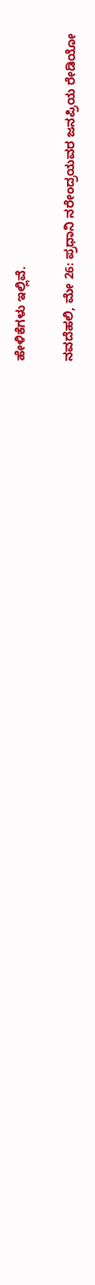ಹೇಳಿಕೆಗಳು ಇಲ್ಲಿವೆ.

ನವದೆಹಲಿ, ಮೇ 26: ಪ್ರಧಾನಿ ನರೇಂದ್ರಯವರ ಜನಪ್ರಿಯ ರೇಡಿಯೋ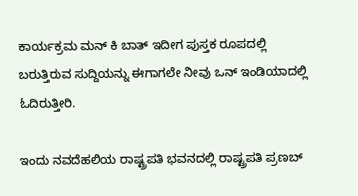ಕಾರ್ಯಕ್ರಮ ಮನ್ ಕಿ ಬಾತ್ ಇದೀಗ ಪುಸ್ತಕ ರೂಪದಲ್ಲಿ ಬರುತ್ತಿರುವ ಸುದ್ದಿಯನ್ನು ಈಗಾಗಲೇ ನೀವು ಒನ್ ಇಂಡಿಯಾದಲ್ಲಿ ಓದಿರುತ್ತೀರಿ.

ಇಂದು ನವದೆಹಲಿಯ ರಾಷ್ಟ್ರಪತಿ ಭವನದಲ್ಲಿ ರಾಷ್ಟ್ರಪತಿ ಪ್ರಣಬ್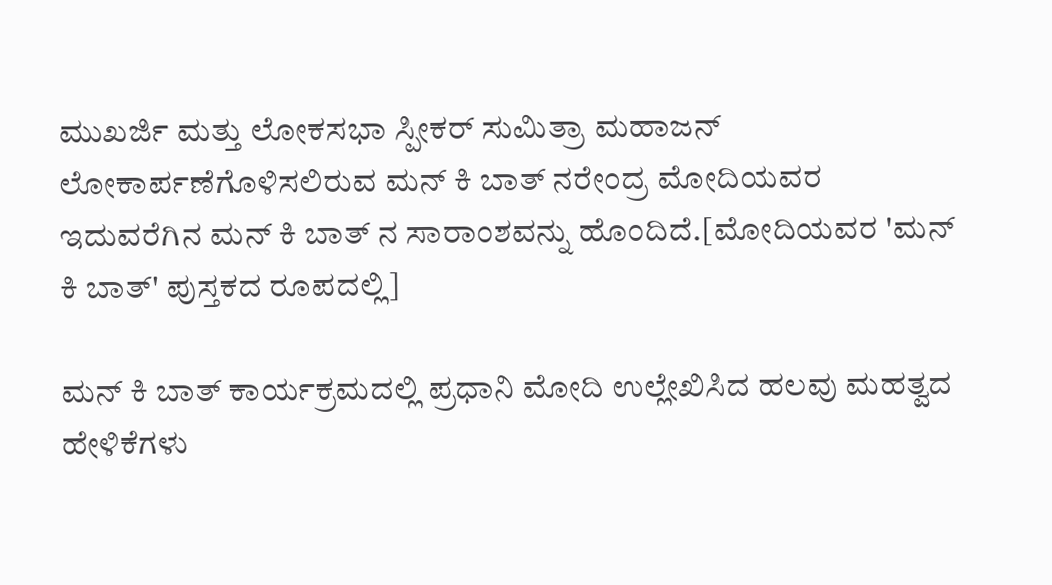ಮುಖರ್ಜಿ ಮತ್ತು ಲೋಕಸಭಾ ಸ್ಪೀಕರ್ ಸುಮಿತ್ರಾ ಮಹಾಜನ್ ಲೋಕಾರ್ಪಣೆಗೊಳಿಸಲಿರುವ ಮನ್ ಕಿ ಬಾತ್ ನರೇಂದ್ರ ಮೋದಿಯವರ ಇದುವರೆಗಿನ ಮನ್ ಕಿ ಬಾತ್ ನ ಸಾರಾಂಶವನ್ನು ಹೊಂದಿದೆ.[ಮೋದಿಯವರ 'ಮನ್ ಕಿ ಬಾತ್' ಪುಸ್ತಕದ ರೂಪದಲ್ಲಿ]

ಮನ್ ಕಿ ಬಾತ್ ಕಾರ್ಯಕ್ರಮದಲ್ಲಿ ಪ್ರಧಾನಿ ಮೋದಿ ಉಲ್ಲೇಖಿಸಿದ ಹಲವು ಮಹತ್ವದ ಹೇಳಿಕೆಗಳು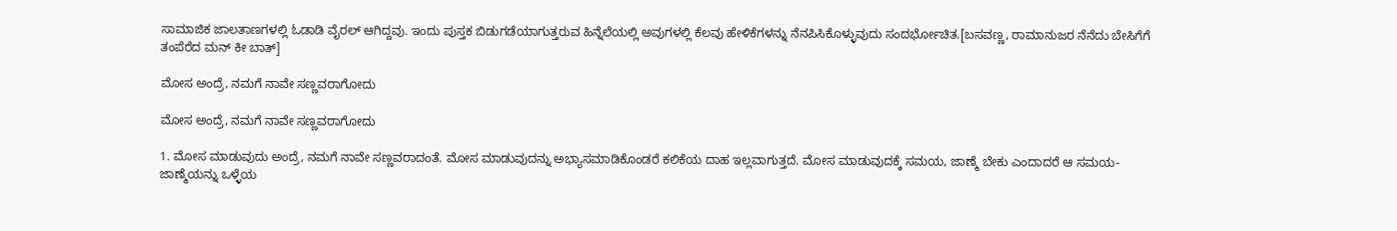ಸಾಮಾಜಿಕ ಜಾಲತಾಣಗಳಲ್ಲಿ ಓಡಾಡಿ ವೈರಲ್ ಆಗಿದ್ದವು. ಇಂದು ಪುಸ್ತಕ ಬಿಡುಗಡೆಯಾಗುತ್ತರುವ ಹಿನ್ನೆಲೆಯಲ್ಲಿ ಅವುಗಳಲ್ಲಿ ಕೆಲವು ಹೇಳಿಕೆಗಳನ್ನು ನೆನಪಿಸಿಕೊಳ್ಳುವುದು ಸಂದರ್ಭೋಚಿತ.[ಬಸವಣ್ಣ, ರಾಮಾನುಜರ ನೆನೆದು ಬೇಸಿಗೆಗೆ ತಂಪೆರೆದ ಮನ್ ಕೀ ಬಾತ್]

ಮೋಸ ಅಂದ್ರೆ, ನಮಗೆ ನಾವೇ ಸಣ್ಣವರಾಗೋದು

ಮೋಸ ಅಂದ್ರೆ, ನಮಗೆ ನಾವೇ ಸಣ್ಣವರಾಗೋದು

1. ಮೋಸ ಮಾಡುವುದು ಅಂದ್ರೆ, ನಮಗೆ ನಾವೇ ಸಣ್ಣವರಾದಂತೆ. ಮೋಸ ಮಾಡುವುದನ್ನು ಅಭ್ಯಾಸಮಾಡಿಕೊಂಡರೆ ಕಲಿಕೆಯ ದಾಹ ಇಲ್ಲವಾಗುತ್ತದೆ. ಮೋಸ ಮಾಡುವುದಕ್ಕೆ ಸಮಯ, ಜಾಣ್ಮೆ ಬೇಕು ಎಂದಾದರೆ ಆ ಸಮಯ-ಜಾಣ್ಮೆಯನ್ನು ಒಳ್ಳೆಯ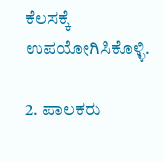ಕೆಲಸಕ್ಕೆ ಉಪಯೋಗಿಸಿಕೊಳ್ಳಿ.

2. ಪಾಲಕರು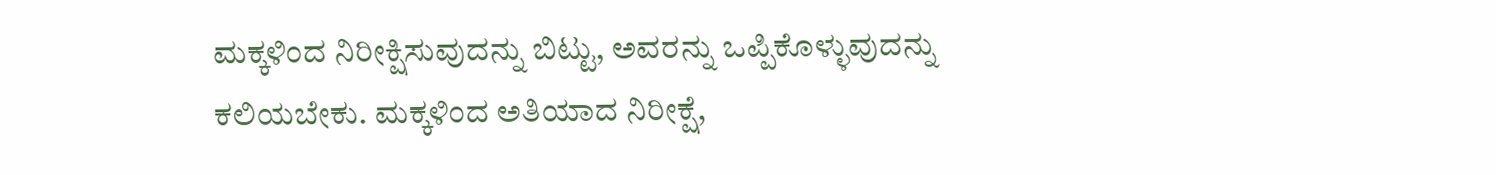ಮಕ್ಕಳಿಂದ ನಿರೀಕ್ಷಿಸುವುದನ್ನು ಬಿಟ್ಟು, ಅವರನ್ನು ಒಪ್ಪಿಕೊಳ್ಳುವುದನ್ನು ಕಲಿಯಬೇಕು. ಮಕ್ಕಳಿಂದ ಅತಿಯಾದ ನಿರೀಕ್ಷೆ,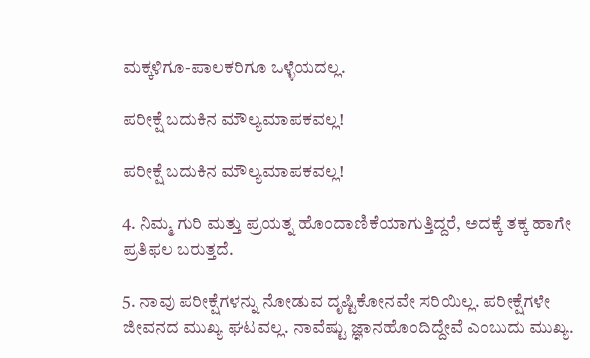ಮಕ್ಕಳಿಗೂ-ಪಾಲಕರಿಗೂ ಒಳ್ಳೆಯದಲ್ಲ.

ಪರೀಕ್ಷೆ ಬದುಕಿನ ಮೌಲ್ಯಮಾಪಕವಲ್ಲ!

ಪರೀಕ್ಷೆ ಬದುಕಿನ ಮೌಲ್ಯಮಾಪಕವಲ್ಲ!

4. ನಿಮ್ಮ ಗುರಿ ಮತ್ತು ಪ್ರಯತ್ನ ಹೊಂದಾಣಿಕೆಯಾಗುತ್ತಿದ್ದರೆ, ಅದಕ್ಕೆ ತಕ್ಕ ಹಾಗೇ ಪ್ರತಿಫಲ ಬರುತ್ತದೆ.

5. ನಾವು ಪರೀಕ್ಷೆಗಳನ್ನು ನೋಡುವ ದೃಷ್ಟಿಕೋನವೇ ಸರಿಯಿಲ್ಲ. ಪರೀಕ್ಷೆಗಳೇ ಜೀವನದ ಮುಖ್ಯ ಘಟವಲ್ಲ. ನಾವೆಷ್ಟು ಜ್ಞಾನಹೊಂದಿದ್ದೇವೆ ಎಂಬುದು ಮುಖ್ಯ.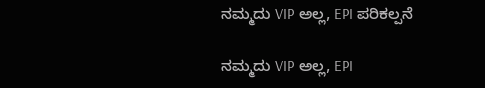ನಮ್ಮದು VIP ಅಲ್ಲ, EPI ಪರಿಕಲ್ಪನೆ

ನಮ್ಮದು VIP ಅಲ್ಲ, EPI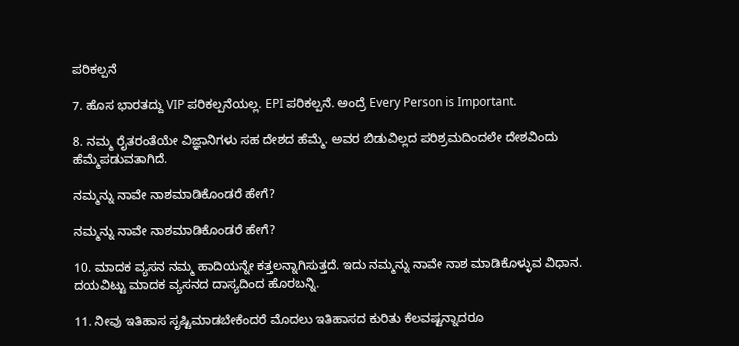ಪರಿಕಲ್ಪನೆ

7. ಹೊಸ ಭಾರತದ್ದು VIP ಪರಿಕಲ್ಪನೆಯಲ್ಲ. EPI ಪರಿಕಲ್ಪನೆ. ಅಂದ್ರೆ Every Person is Important.

8. ನಮ್ಮ ರೈತರಂತೆಯೇ ವಿಜ್ಞಾನಿಗಳು ಸಹ ದೇಶದ ಹೆಮ್ಮೆ. ಅವರ ಬಿಡುವಿಲ್ಲದ ಪರಿಶ್ರಮದಿಂದಲೇ ದೇಶವಿಂದು ಹೆಮ್ಮೆಪಡುವತಾಗಿದೆ.

ನಮ್ಮನ್ನು ನಾವೇ ನಾಶಮಾಡಿಕೊಂಡರೆ ಹೇಗೆ?

ನಮ್ಮನ್ನು ನಾವೇ ನಾಶಮಾಡಿಕೊಂಡರೆ ಹೇಗೆ?

10. ಮಾದಕ ವ್ಯಸನ ನಮ್ಮ ಹಾದಿಯನ್ನೇ ಕತ್ತಲನ್ನಾಗಿಸುತ್ತದೆ. ಇದು ನಮ್ಮನ್ನು ನಾವೇ ನಾಶ ಮಾಡಿಕೊಳ್ಳುವ ವಿಧಾನ. ದಯವಿಟ್ಟು ಮಾದಕ ವ್ಯಸನದ ದಾಸ್ಯದಿಂದ ಹೊರಬನ್ನಿ.

11. ನೀವು ಇತಿಹಾಸ ಸೃಷ್ಟಿಮಾಡಬೇಕೆಂದರೆ ಮೊದಲು ಇತಿಹಾಸದ ಕುರಿತು ಕೆಲವಷ್ಟನ್ನಾದರೂ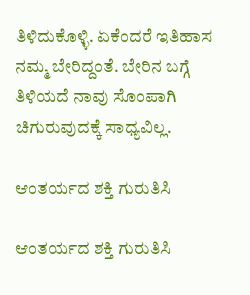ತಿಳಿದುಕೊಳ್ಳಿ. ಏಕೆಂದರೆ ಇತಿಹಾಸ ನಮ್ಮ ಬೇರಿದ್ದಂತೆ. ಬೇರಿನ ಬಗ್ಗೆ ತಿಳಿಯದೆ ನಾವು ಸೊಂಪಾಗಿ ಚಿಗುರುವುದಕ್ಕೆ ಸಾಧ್ಯವಿಲ್ಲ.

ಆಂತರ್ಯದ ಶಕ್ತಿ ಗುರುತಿಸಿ

ಆಂತರ್ಯದ ಶಕ್ತಿ ಗುರುತಿಸಿ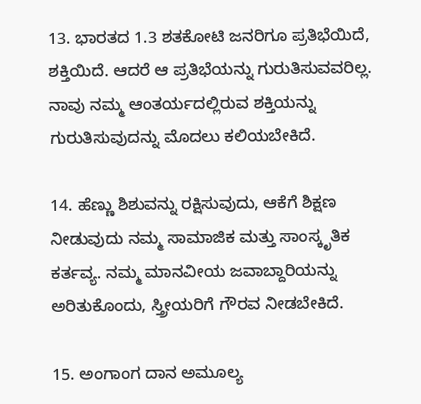13. ಭಾರತದ 1.3 ಶತಕೋಟಿ ಜನರಿಗೂ ಪ್ರತಿಭೆಯಿದೆ, ಶಕ್ತಿಯಿದೆ. ಆದರೆ ಆ ಪ್ರತಿಭೆಯನ್ನು ಗುರುತಿಸುವವರಿಲ್ಲ. ನಾವು ನಮ್ಮ ಆಂತರ್ಯದಲ್ಲಿರುವ ಶಕ್ತಿಯನ್ನು ಗುರುತಿಸುವುದನ್ನು ಮೊದಲು ಕಲಿಯಬೇಕಿದೆ.

14. ಹೆಣ್ಣು ಶಿಶುವನ್ನು ರಕ್ಷಿಸುವುದು, ಆಕೆಗೆ ಶಿಕ್ಷಣ ನೀಡುವುದು ನಮ್ಮ ಸಾಮಾಜಿಕ ಮತ್ತು ಸಾಂಸ್ಕೃತಿಕ ಕರ್ತವ್ಯ. ನಮ್ಮ ಮಾನವೀಯ ಜವಾಬ್ದಾರಿಯನ್ನು ಅರಿತುಕೊಂದು, ಸ್ತ್ರೀಯರಿಗೆ ಗೌರವ ನೀಡಬೇಕಿದೆ.

15. ಅಂಗಾಂಗ ದಾನ ಅಮೂಲ್ಯ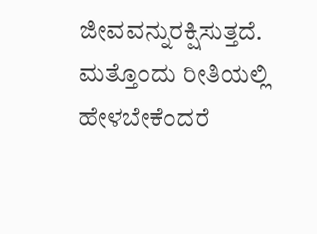ಜೀವವನ್ನುರಕ್ಷಿಸುತ್ತದೆ. ಮತ್ತೊಂದು ರೀತಿಯಲ್ಲಿ ಹೇಳಬೇಕೆಂದರೆ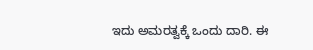ಇದು ಅಮರತ್ವಕ್ಕೆ ಒಂದು ದಾರಿ. ಈ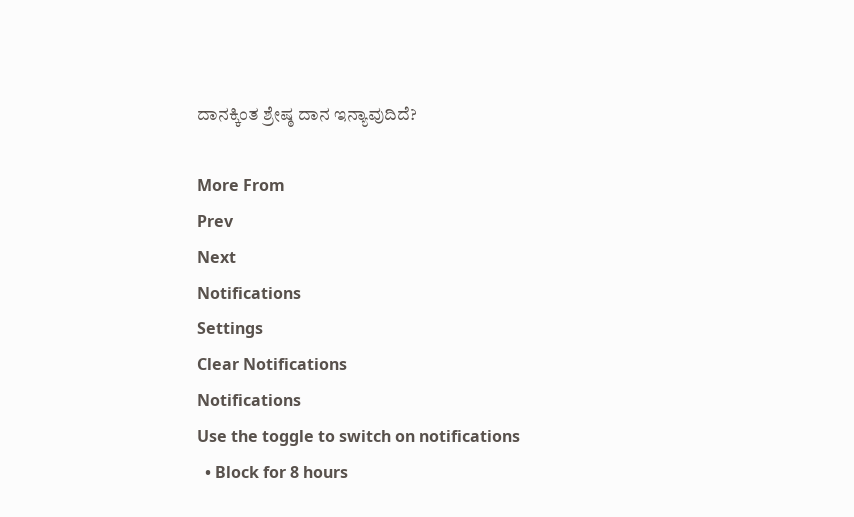ದಾನಕ್ಕಿಂತ ಶ್ರೇಷ್ಠ ದಾನ ಇನ್ಯಾವುದಿದೆ?

More From
Prev
Next
Notifications
Settings
Clear Notifications
Notifications
Use the toggle to switch on notifications
  • Block for 8 hours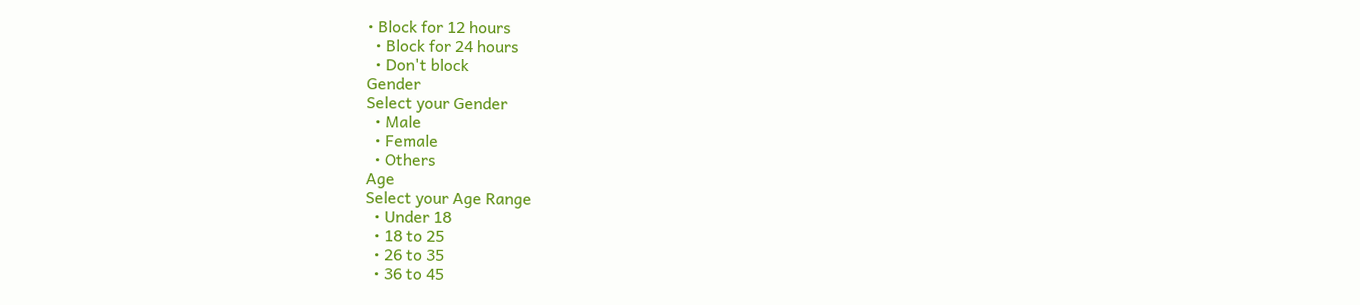• Block for 12 hours
  • Block for 24 hours
  • Don't block
Gender
Select your Gender
  • Male
  • Female
  • Others
Age
Select your Age Range
  • Under 18
  • 18 to 25
  • 26 to 35
  • 36 to 45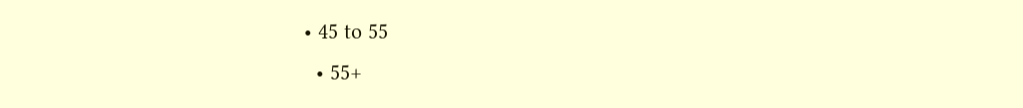• 45 to 55
  • 55+